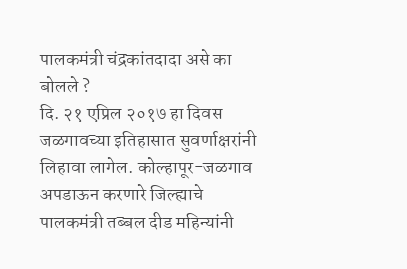पालकमंत्री चंद्रकांतदादा असे का बोलले ?
दि. २१ एप्रिल २०१७ हा दिवस जळगावच्या इतिहासात सुवर्णाक्षरांनी लिहावा लागेल. कोल्हापूर-जळगाव अपडाऊन करणारे जिल्ह्याचे पालकमंत्री तब्बल दीड महिन्यांनी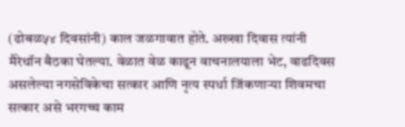(ढोबळ५४ दिवसांनी) काल जळगावात होते. अख्खा दिवास त्यांनी मैरेथॉन बैठका घेतल्या. वेळात वेळ काढून वाचनालयाला भेट, वाढदिवस असलेल्या नगसेविकेचा सत्कार आणि नृत्य स्पर्धा जिंकणाऱ्या शिवमचा सत्कार असे भरगच्च काम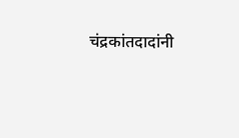चंद्रकांतदादांनी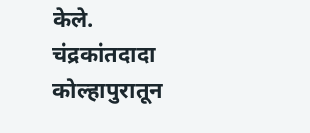केले. चंद्रकांतदादा कोल्हापुरातून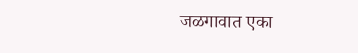जळगावात एका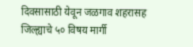दिवसासाठी येवून जळगाव शहरासह जिल्ह्याचे ५० विषय मार्गी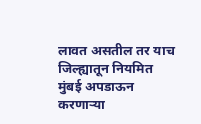लावत असतील तर याच जिल्ह्यातून नियमित मुंबई अपडाऊन करणाऱ्या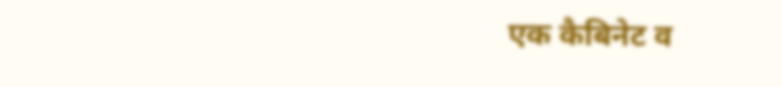एक कैबिनेट व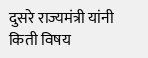दुसरे राज्यमंत्री यांनी किती विषय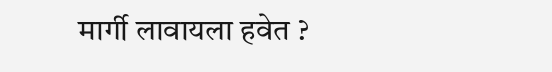मार्गी लावायला हवेत ?